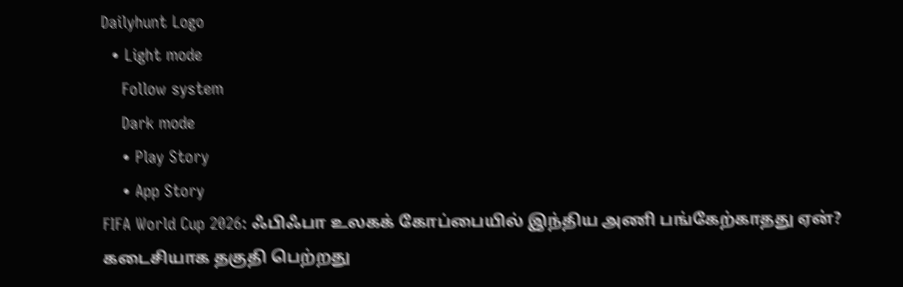Dailyhunt Logo
  • Light mode
    Follow system
    Dark mode
    • Play Story
    • App Story
FIFA World Cup 2026: ஃபிஃபா உலகக் கோப்பையில் இந்திய அணி பங்கேற்காதது ஏன்? கடைசியாக தகுதி பெற்றது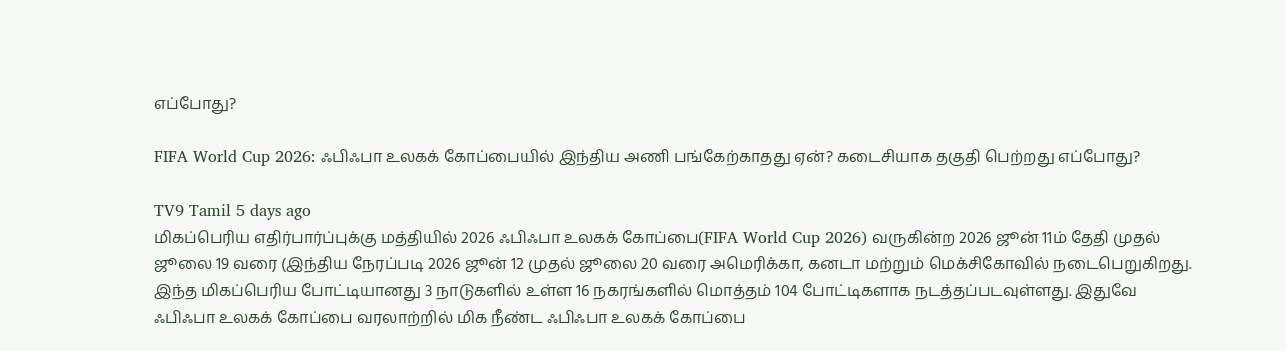எப்போது?

FIFA World Cup 2026: ஃபிஃபா உலகக் கோப்பையில் இந்திய அணி பங்கேற்காதது ஏன்? கடைசியாக தகுதி பெற்றது எப்போது?

TV9 Tamil 5 days ago
மிகப்பெரிய எதிர்பார்ப்புக்கு மத்தியில் 2026 ஃபிஃபா உலகக் கோப்பை(FIFA World Cup 2026) வருகின்ற 2026 ஜூன் 11ம் தேதி முதல் ஜூலை 19 வரை (இந்திய நேரப்படி 2026 ஜூன் 12 முதல் ஜூலை 20 வரை அமெரிக்கா, கனடா மற்றும் மெக்சிகோவில் நடைபெறுகிறது.
இந்த மிகப்பெரிய போட்டியானது 3 நாடுகளில் உள்ள 16 நகரங்களில் மொத்தம் 104 போட்டிகளாக நடத்தப்படவுள்ளது. இதுவே ஃபிஃபா உலகக் கோப்பை வரலாற்றில் மிக நீண்ட ஃபிஃபா உலகக் கோப்பை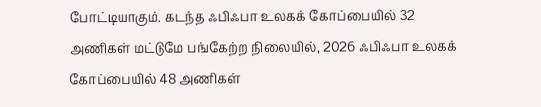போட்டியாகும். கடந்த ஃபிஃபா உலகக் கோப்பையில் 32 அணிகள் மட்டுமே பங்கேற்ற நிலையில், 2026 ஃபிஃபா உலகக் கோப்பையில் 48 அணிகள்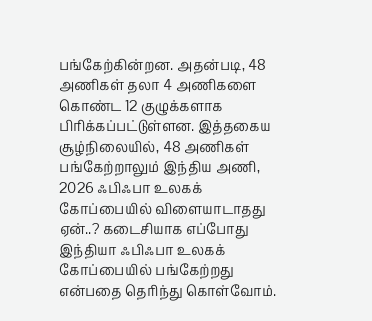பங்கேற்கின்றன. அதன்படி, 48 அணிகள் தலா 4 அணிகளை கொண்ட 12 குழுக்களாக பிரிக்கப்பட்டுள்ளன. இத்தகைய சூழ்நிலையில், 48 அணிகள் பங்கேற்றாலும் இந்திய அணி, 2026 ஃபிஃபா உலகக் கோப்பையில் விளையாடாதது ஏன்..? கடைசியாக எப்போது இந்தியா ஃபிஃபா உலகக் கோப்பையில் பங்கேற்றது என்பதை தெரிந்து கொள்வோம்.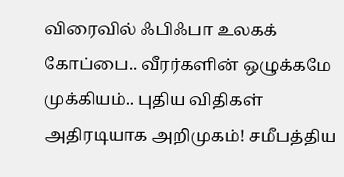விரைவில் ஃபிஃபா உலகக் கோப்பை.. வீரர்களின் ஒழுக்கமே முக்கியம்.. புதிய விதிகள் அதிரடியாக அறிமுகம்! சமீபத்திய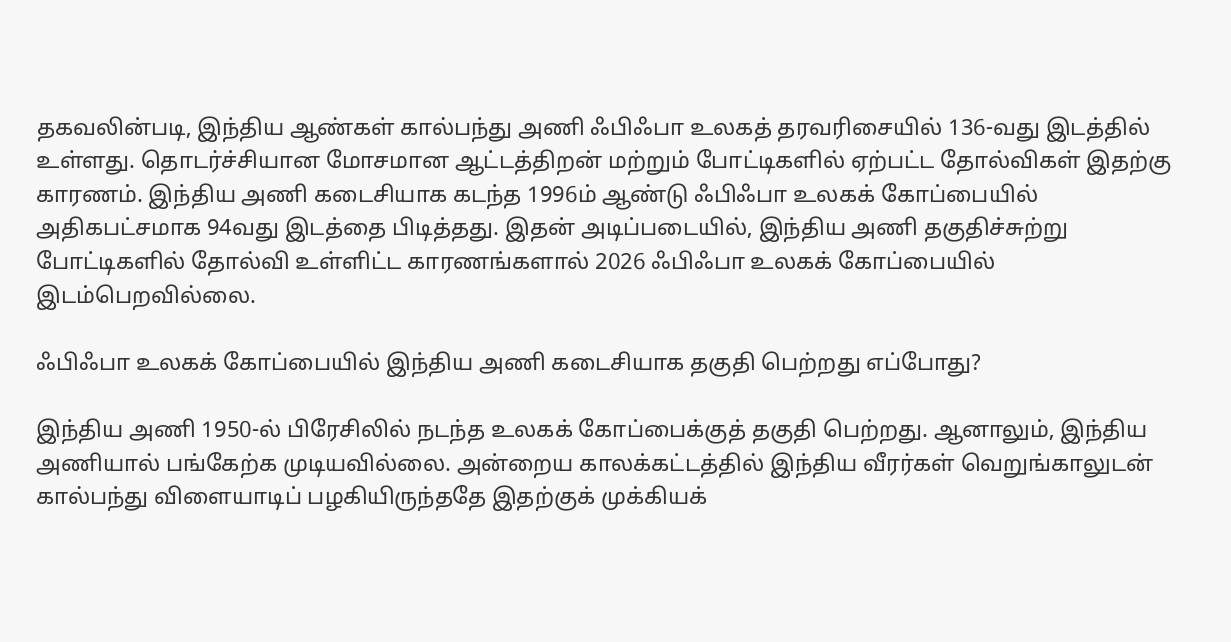தகவலின்படி, இந்திய ஆண்கள் கால்பந்து அணி ஃபிஃபா உலகத் தரவரிசையில் 136-வது இடத்தில் உள்ளது. தொடர்ச்சியான மோசமான ஆட்டத்திறன் மற்றும் போட்டிகளில் ஏற்பட்ட தோல்விகள் இதற்கு காரணம். இந்திய அணி கடைசியாக கடந்த 1996ம் ஆண்டு ஃபிஃபா உலகக் கோப்பையில் அதிகபட்சமாக 94வது இடத்தை பிடித்தது. இதன் அடிப்படையில், இந்திய அணி தகுதிச்சுற்று போட்டிகளில் தோல்வி உள்ளிட்ட காரணங்களால் 2026 ஃபிஃபா உலகக் கோப்பையில் இடம்பெறவில்லை.

ஃபிஃபா உலகக் கோப்பையில் இந்திய அணி கடைசியாக தகுதி பெற்றது எப்போது?

இந்திய அணி 1950-ல் பிரேசிலில் நடந்த உலகக் கோப்பைக்குத் தகுதி பெற்றது. ஆனாலும், இந்திய அணியால் பங்கேற்க முடியவில்லை. அன்றைய காலக்கட்டத்தில் இந்திய வீரர்கள் வெறுங்காலுடன் கால்பந்து விளையாடிப் பழகியிருந்ததே இதற்குக் முக்கியக்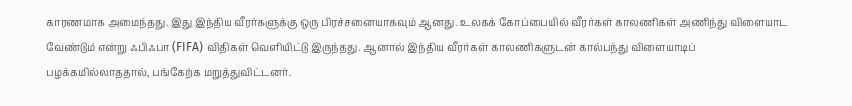காரணமாக அமைந்தது. இது இந்திய வீரர்களுக்கு ஒரு பிரச்சனையாகவும் ஆனது. உலகக் கோப்பையில் வீரர்கள் காலணிகள் அணிந்து விளையாட வேண்டும் என்று ஃபிஃபா (FIFA) விதிகள் வெளியிட்டு இருந்தது. ஆனால் இந்திய வீரர்கள் காலணிகளுடன் கால்பந்து விளையாடிப் பழக்கமில்லாததால், பங்கேற்க மறுத்துவிட்டனர்.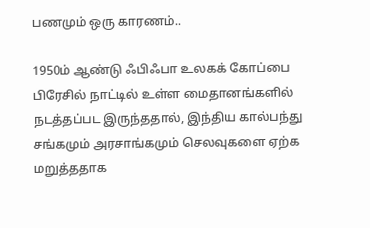பணமும் ஒரு காரணம்..

1950ம் ஆண்டு ஃபிஃபா உலகக் கோப்பை பிரேசில் நாட்டில் உள்ள மைதானங்களில் நடத்தப்பட இருந்ததால், இந்திய கால்பந்து சங்கமும் அரசாங்கமும் செலவுகளை ஏற்க மறுத்ததாக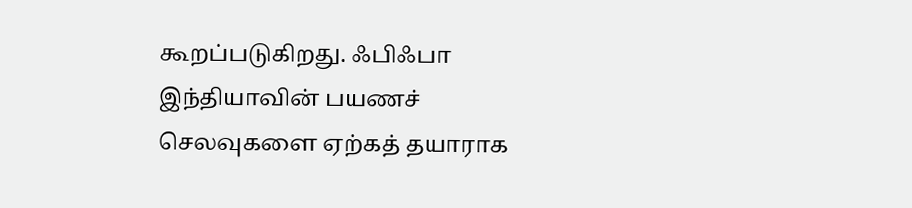கூறப்படுகிறது. ஃபிஃபா இந்தியாவின் பயணச் செலவுகளை ஏற்கத் தயாராக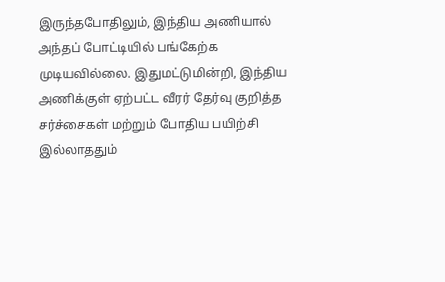இருந்தபோதிலும், இந்திய அணியால் அந்தப் போட்டியில் பங்கேற்க முடியவில்லை. இதுமட்டுமின்றி, இந்திய அணிக்குள் ஏற்பட்ட வீரர் தேர்வு குறித்த சர்ச்சைகள் மற்றும் போதிய பயிற்சி இல்லாததும்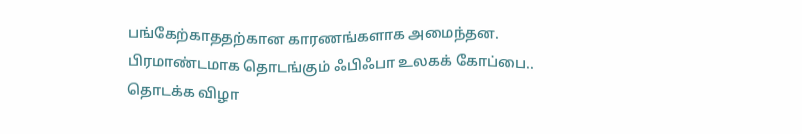பங்கேற்காததற்கான காரணங்களாக அமைந்தன.
பிரமாண்டமாக தொடங்கும் ஃபிஃபா உலகக் கோப்பை.. தொடக்க விழா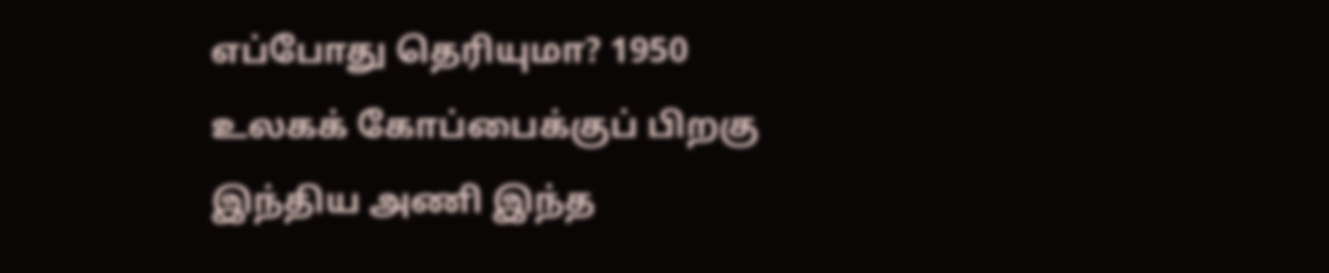எப்போது தெரியுமா? 1950 உலகக் கோப்பைக்குப் பிறகு இந்திய அணி இந்த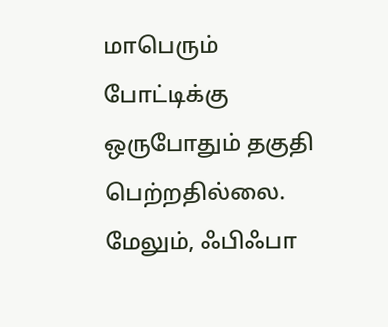மாபெரும் போட்டிக்கு ஒருபோதும் தகுதி பெற்றதில்லை. மேலும், ஃபிஃபா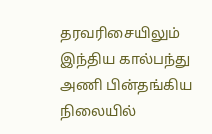தரவரிசையிலும் இந்திய கால்பந்து அணி பின்தங்கிய நிலையில்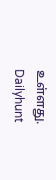உள்ளது.
Dailyhunt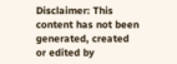Disclaimer: This content has not been generated, created or edited by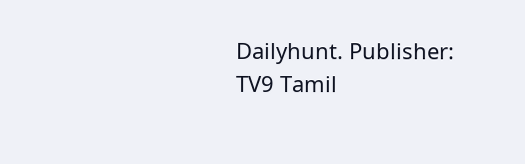Dailyhunt. Publisher: TV9 Tamil